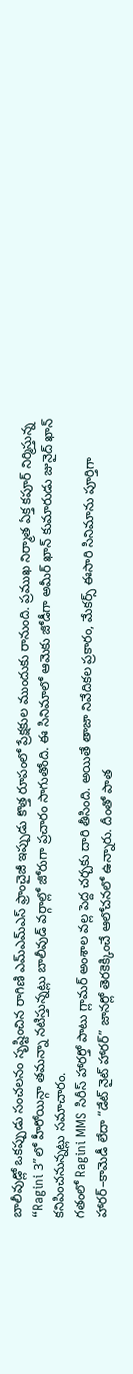బాలీవుడ్లో ఒకప్పుడు సంచలనం సృష్టించిన రాగిణి ఎమ్ఎమ్ఎస్ ఫ్రాంచైజీ ఇప్పుడు కొత్త రూపంలో ప్రేక్షకుల ముందుకు రానుంది. ప్రముఖ నిర్మాత ఏక్త కపూర్ నిర్మిస్తున్న “Ragini 3”లో హీరోయిన్గా తమన్నా నటిస్తున్నట్లు బాలీవుడ్ వర్గాల్లో జోరుగా ప్రచారం సాగుతోంది. ఈ సినిమాలో ఆమెకు జోడీగా అమీర్ ఖాన్ కుమారుడు జునైద్ ఖాన్ కనిపించనున్నట్లు సమాచారం.
గతంలో Ragini MMS సిరీస్ హారర్తో పాటు గ్లామర్ అంశాల వల్ల పెద్ద చర్చకు దారి తీసింది. అయితే తాజా నివేదికల ప్రకారం, మేకర్స్ ఈసారి సినిమాను పూర్తిగా హారర్–కామెడీ లేదా “డేట్ నైట్ హారర్” జానర్లో తెరకెక్కించే ఆలోచనలో ఉన్నారు. దీంతో పాత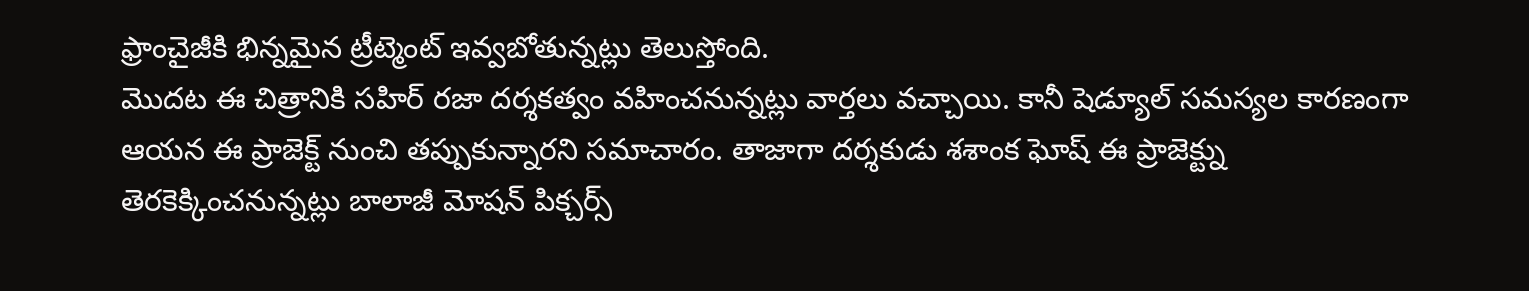ఫ్రాంచైజీకి భిన్నమైన ట్రీట్మెంట్ ఇవ్వబోతున్నట్లు తెలుస్తోంది.
మొదట ఈ చిత్రానికి సహిర్ రజా దర్శకత్వం వహించనున్నట్లు వార్తలు వచ్చాయి. కానీ షెడ్యూల్ సమస్యల కారణంగా ఆయన ఈ ప్రాజెక్ట్ నుంచి తప్పుకున్నారని సమాచారం. తాజాగా దర్శకుడు శశాంక ఘోష్ ఈ ప్రాజెక్ట్ను తెరకెక్కించనున్నట్లు బాలాజీ మోషన్ పిక్చర్స్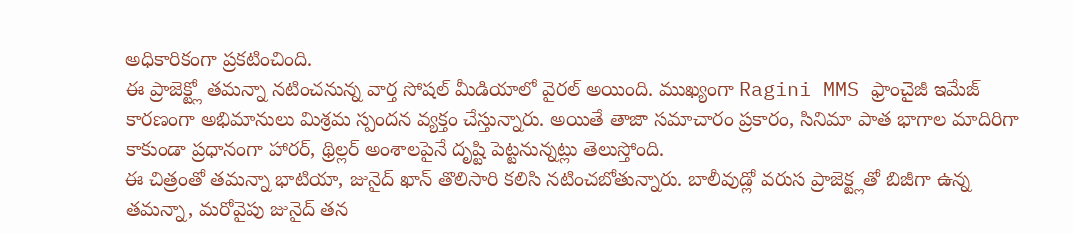అధికారికంగా ప్రకటించింది.
ఈ ప్రాజెక్ట్లో తమన్నా నటించనున్న వార్త సోషల్ మీడియాలో వైరల్ అయింది. ముఖ్యంగా Ragini MMS ఫ్రాంచైజీ ఇమేజ్ కారణంగా అభిమానులు మిశ్రమ స్పందన వ్యక్తం చేస్తున్నారు. అయితే తాజా సమాచారం ప్రకారం, సినిమా పాత భాగాల మాదిరిగా కాకుండా ప్రధానంగా హారర్, థ్రిల్లర్ అంశాలపైనే దృష్టి పెట్టనున్నట్లు తెలుస్తోంది.
ఈ చిత్రంతో తమన్నా భాటియా, జునైద్ ఖాన్ తొలిసారి కలిసి నటించబోతున్నారు. బాలీవుడ్లో వరుస ప్రాజెక్ట్లతో బిజీగా ఉన్న తమన్నా, మరోవైపు జునైద్ తన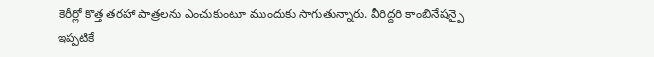కెరీర్లో కొత్త తరహా పాత్రలను ఎంచుకుంటూ ముందుకు సాగుతున్నారు. వీరిద్దరి కాంబినేషన్పై ఇప్పటికే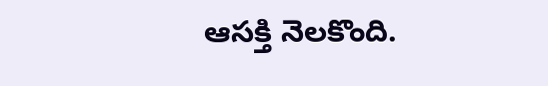ఆసక్తి నెలకొంది.